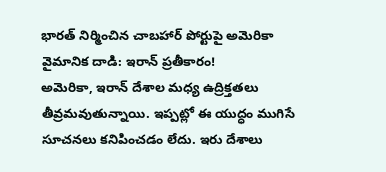భారత్ నిర్మించిన చాబహార్ పోర్టుపై అమెరికా వైమానిక దాడి: ఇరాన్ ప్రతీకారం!
అమెరికా, ఇరాన్ దేశాల మధ్య ఉద్రిక్తతలు తీవ్రమవుతున్నాయి. ఇప్పట్లో ఈ యుద్ధం ముగిసే సూచనలు కనిపించడం లేదు. ఇరు దేశాలు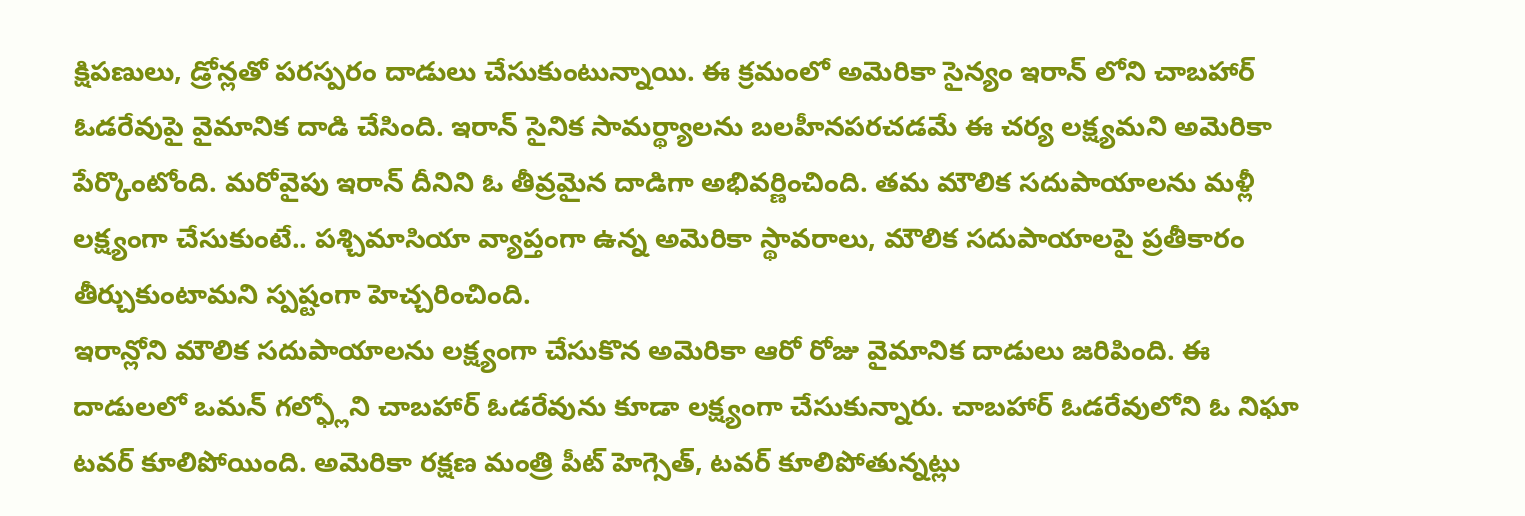క్షిపణులు, డ్రోన్లతో పరస్పరం దాడులు చేసుకుంటున్నాయి. ఈ క్రమంలో అమెరికా సైన్యం ఇరాన్ లోని చాబహార్ ఓడరేవుపై వైమానిక దాడి చేసింది. ఇరాన్ సైనిక సామర్థ్యాలను బలహీనపరచడమే ఈ చర్య లక్ష్యమని అమెరికా పేర్కొంటోంది. మరోవైపు ఇరాన్ దీనిని ఓ తీవ్రమైన దాడిగా అభివర్ణించింది. తమ మౌలిక సదుపాయాలను మళ్లీ లక్ష్యంగా చేసుకుంటే.. పశ్చిమాసియా వ్యాప్తంగా ఉన్న అమెరికా స్థావరాలు, మౌలిక సదుపాయాలపై ప్రతీకారం తీర్చుకుంటామని స్పష్టంగా హెచ్చరించింది.
ఇరాన్లోని మౌలిక సదుపాయాలను లక్ష్యంగా చేసుకొన అమెరికా ఆరో రోజు వైమానిక దాడులు జరిపింది. ఈ దాడులలో ఒమన్ గల్ఫ్లోని చాబహార్ ఓడరేవును కూడా లక్ష్యంగా చేసుకున్నారు. చాబహార్ ఓడరేవులోని ఓ నిఘా టవర్ కూలిపోయింది. అమెరికా రక్షణ మంత్రి పీట్ హెగ్సెత్, టవర్ కూలిపోతున్నట్లు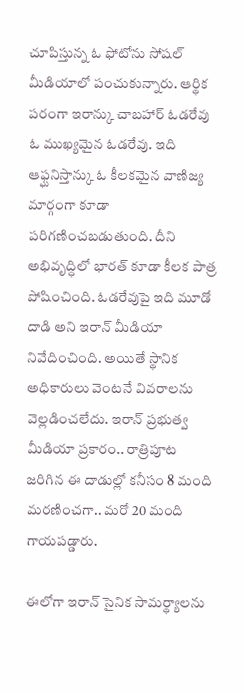చూపిస్తున్న ఓ ఫోటోను సోషల్ మీడియాలో పంచుకున్నారు. ఆర్థిక పరంగా ఇరాన్కు చాబహార్ ఓడరేవు ఓ ముఖ్యమైన ఓడరేవు. ఇది ఆఫ్ఘనిస్తాన్కు ఓ కీలకమైన వాణిజ్య మార్గంగా కూడా పరిగణించబడుతుంది. దీని అభివృద్ధిలో భారత్ కూడా కీలక పాత్ర పోషించింది. ఓడరేవుపై ఇది మూడో దాడి అని ఇరాన్ మీడియా నివేదించింది. అయితే స్థానిక అధికారులు వెంటనే వివరాలను వెల్లడించలేదు. ఇరాన్ ప్రభుత్వ మీడియా ప్రకారం.. రాత్రిపూట జరిగిన ఈ దాడుల్లో కనీసం 8 మంది మరణించగా.. మరో 20 మంది గాయపడ్డారు.

ఈలోగా ఇరాన్ సైనిక సామర్థ్యాలను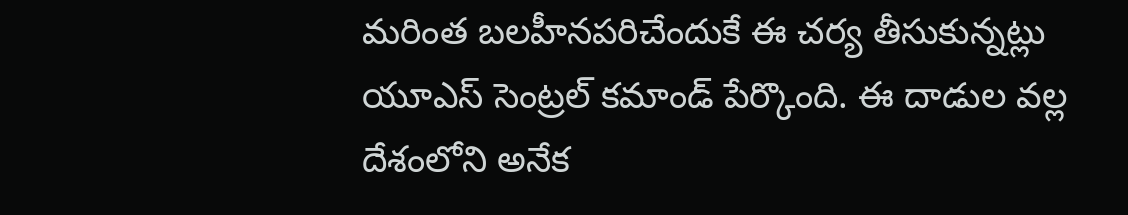మరింత బలహీనపరిచేందుకే ఈ చర్య తీసుకున్నట్లు యూఎస్ సెంట్రల్ కమాండ్ పేర్కొంది. ఈ దాడుల వల్ల దేశంలోని అనేక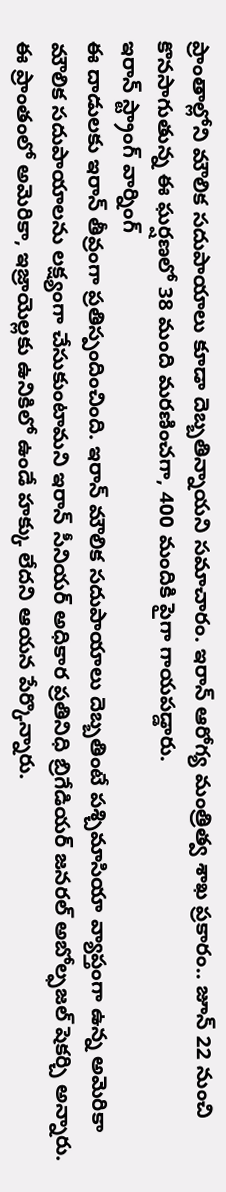ప్రాంతాల్లోని మౌలిక సదుపాయాలు కూడా దెబ్బతిన్నాయని సమాచారం. ఇరాన్ ఆరోగ్య మంత్రిత్వ శాఖ ప్రకారం.. జూన్ 22 నుంచి కొనసాగుతున్న ఈ ఘర్షణలో 38 మంది మరణించగా, 400 మందికి పైగా గాయపడ్డారు.
ఇరాన్ స్ట్రాంగ్ వార్నింగ్
ఈ దాడులకు ఇరాన్ తీవ్రంగా ప్రతిస్పందించింది. ఇరాన్ మౌలిక సదుపాయాలు దెబ్బతింటే పశ్చిమాసియా వ్యాప్తంగా ఉన్న అమెరికా మౌలిక సదుపాయాలను లక్ష్యంగా చేసుకుంటామని ఇరాన్ సీనియర్ అధికార ప్రతినిధి బ్రిగేడియర్ జనరల్ అబోల్ఫజల్ షెకర్చి అన్నారు. ఈ ప్రాంతంలో అమెరికా, ఇజ్రాయెల్లకు ఉనికిలో ఉండే హక్కు లేదని ఆయన పేర్కొన్నారు.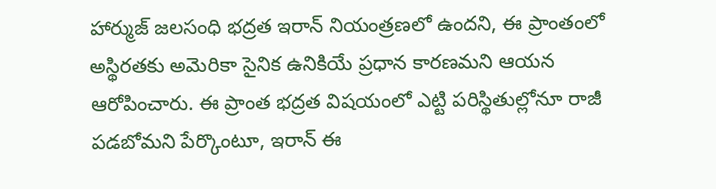హార్ముజ్ జలసంధి భద్రత ఇరాన్ నియంత్రణలో ఉందని, ఈ ప్రాంతంలో అస్థిరతకు అమెరికా సైనిక ఉనికియే ప్రధాన కారణమని ఆయన ఆరోపించారు. ఈ ప్రాంత భద్రత విషయంలో ఎట్టి పరిస్థితుల్లోనూ రాజీ పడబోమని పేర్కొంటూ, ఇరాన్ ఈ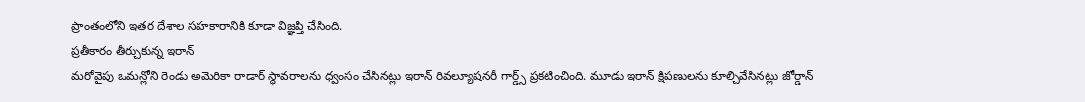ప్రాంతంలోని ఇతర దేశాల సహకారానికి కూడా విజ్ఞప్తి చేసింది.
ప్రతీకారం తీర్చుకున్న ఇరాన్
మరోవైపు ఒమన్లోని రెండు అమెరికా రాడార్ స్థావరాలను ధ్వంసం చేసినట్లు ఇరాన్ రివల్యూషనరీ గార్డ్స్ ప్రకటించింది. మూడు ఇరాన్ క్షిపణులను కూల్చివేసినట్లు జోర్డాన్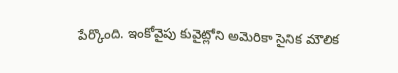పేర్కొంది. ఇంకోవైపు కువైట్లోని అమెరికా సైనిక మౌలిక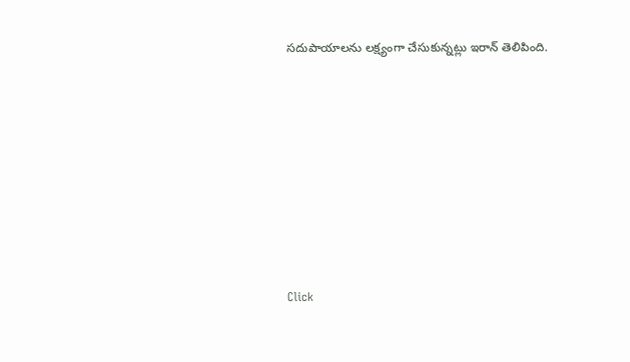సదుపాయాలను లక్ష్యంగా చేసుకున్నట్లు ఇరాన్ తెలిపింది.












Click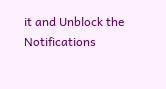it and Unblock the Notifications